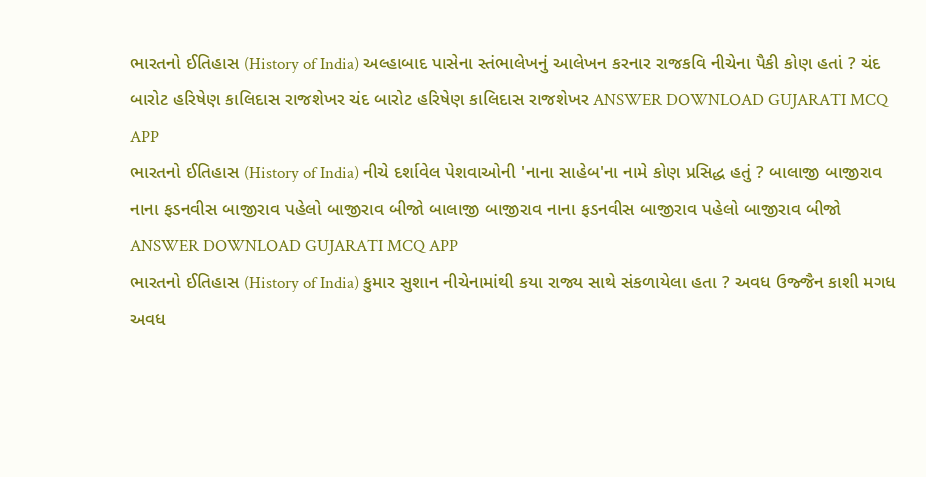ભારતનો ઈતિહાસ (History of India) અલ્હાબાદ પાસેના સ્તંભાલેખનું આલેખન કરનાર રાજકવિ નીચેના પૈકી કોણ હતાં ? ચંદ બારોટ હરિષેણ કાલિદાસ રાજશેખર ચંદ બારોટ હરિષેણ કાલિદાસ રાજશેખર ANSWER DOWNLOAD GUJARATI MCQ APP
ભારતનો ઈતિહાસ (History of India) નીચે દર્શાવેલ પેશવાઓની 'નાના સાહેબ'ના નામે કોણ પ્રસિદ્ધ હતું ? બાલાજી બાજીરાવ નાના ફડનવીસ બાજીરાવ પહેલો બાજીરાવ બીજો બાલાજી બાજીરાવ નાના ફડનવીસ બાજીરાવ પહેલો બાજીરાવ બીજો ANSWER DOWNLOAD GUJARATI MCQ APP
ભારતનો ઈતિહાસ (History of India) કુમાર સુશાન નીચેનામાંથી કયા રાજ્ય સાથે સંકળાયેલા હતા ? અવધ ઉજ્જૈન કાશી મગધ અવધ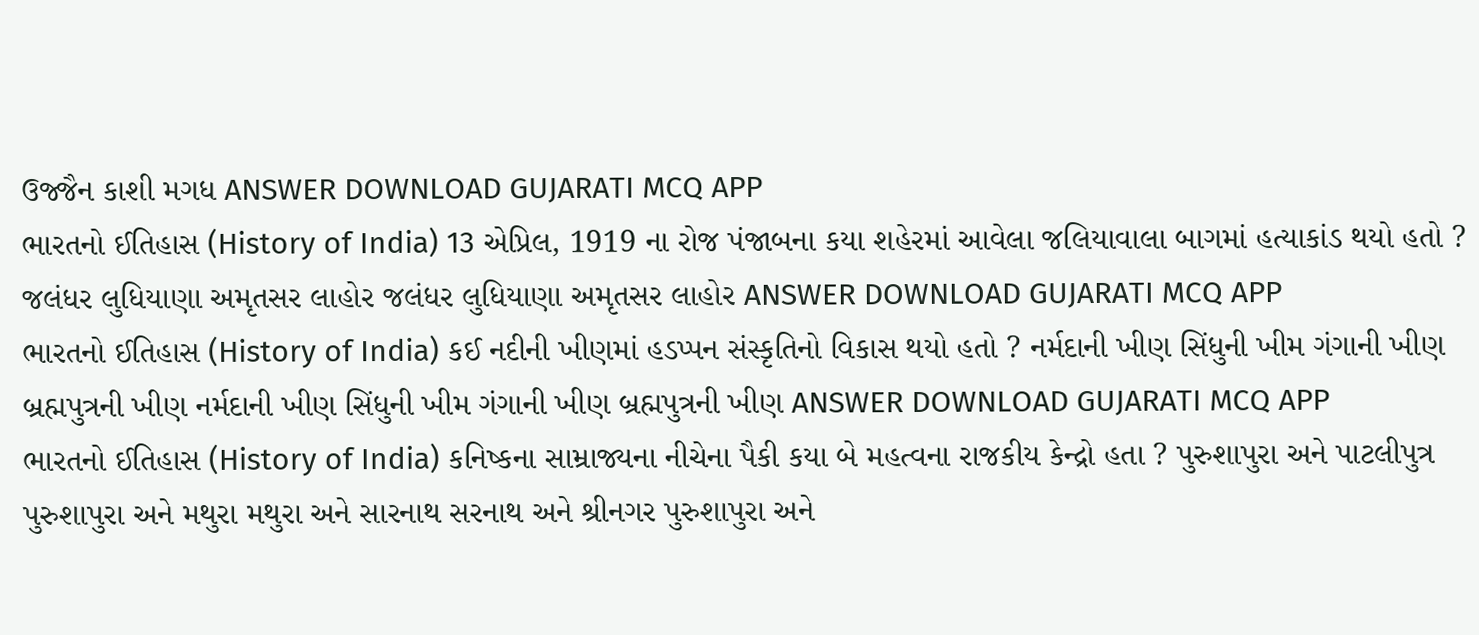ઉજ્જૈન કાશી મગધ ANSWER DOWNLOAD GUJARATI MCQ APP
ભારતનો ઈતિહાસ (History of India) 13 એપ્રિલ, 1919 ના રોજ પંજાબના કયા શહેરમાં આવેલા જલિયાવાલા બાગમાં હત્યાકાંડ થયો હતો ? જલંધર લુધિયાણા અમૃતસર લાહોર જલંધર લુધિયાણા અમૃતસર લાહોર ANSWER DOWNLOAD GUJARATI MCQ APP
ભારતનો ઈતિહાસ (History of India) કઈ નદીની ખીણમાં હડપ્પન સંસ્કૃતિનો વિકાસ થયો હતો ? નર્મદાની ખીણ સિંધુની ખીમ ગંગાની ખીણ બ્રહ્મપુત્રની ખીણ નર્મદાની ખીણ સિંધુની ખીમ ગંગાની ખીણ બ્રહ્મપુત્રની ખીણ ANSWER DOWNLOAD GUJARATI MCQ APP
ભારતનો ઈતિહાસ (History of India) કનિષ્કના સામ્રાજ્યના નીચેના પૈકી કયા બે મહત્વના રાજકીય કેન્દ્રો હતા ? પુરુશાપુરા અને પાટલીપુત્ર પુરુશાપુરા અને મથુરા મથુરા અને સારનાથ સરનાથ અને શ્રીનગર પુરુશાપુરા અને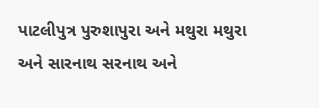પાટલીપુત્ર પુરુશાપુરા અને મથુરા મથુરા અને સારનાથ સરનાથ અને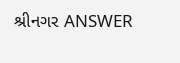શ્રીનગર ANSWER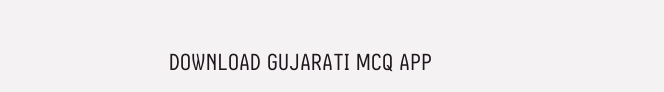DOWNLOAD GUJARATI MCQ APP